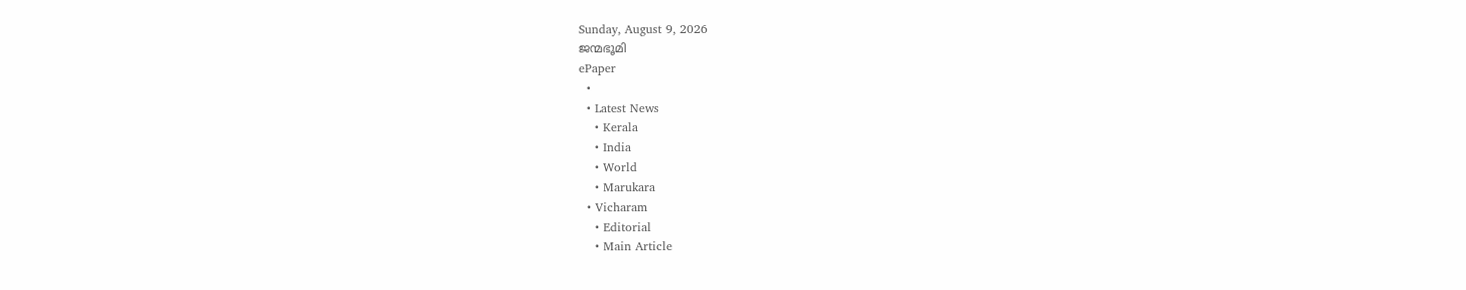Sunday, August 9, 2026
ജന്മഭൂമി
ePaper
  •
  • Latest News
    • Kerala
    • India
    • World
    • Marukara
  • Vicharam
    • Editorial
    • Main Article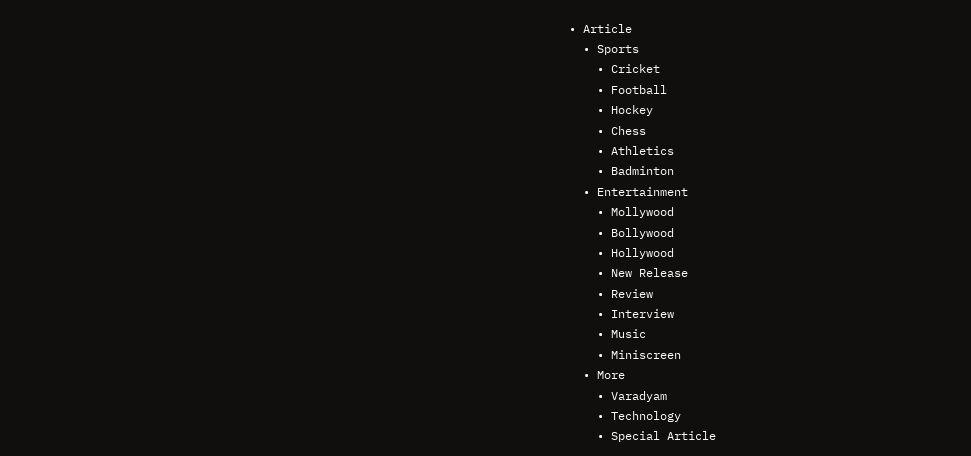• Article
  • Sports
    • Cricket
    • Football
    • Hockey
    • Chess
    • Athletics
    • Badminton
  • Entertainment
    • Mollywood
    • Bollywood
    • Hollywood
    • New Release
    • Review
    • Interview
    • Music
    • Miniscreen
  • More
    • Varadyam
    • Technology
    • Special Article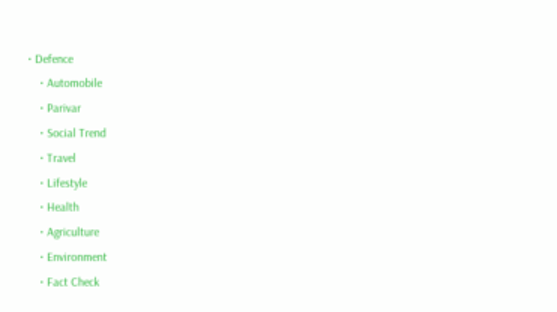• Defence
    • Automobile
    • Parivar
    • Social Trend
    • Travel
    • Lifestyle
    • Health
    • Agriculture
    • Environment
    • Fact Check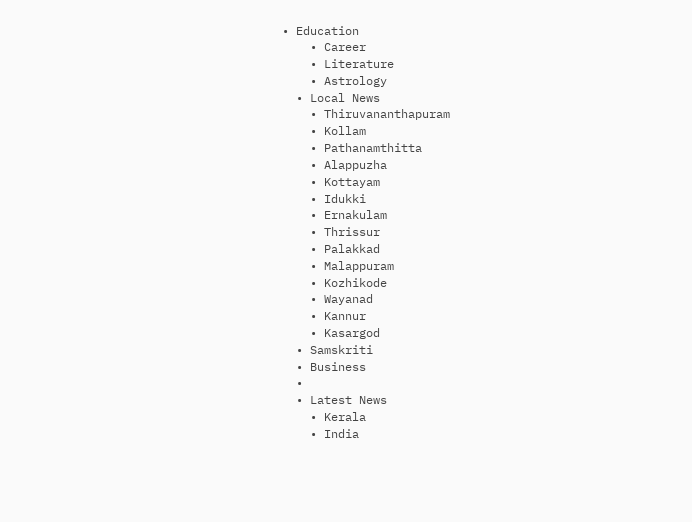• Education
    • Career
    • Literature
    • Astrology
  • Local News
    • Thiruvananthapuram
    • Kollam
    • Pathanamthitta
    • Alappuzha
    • Kottayam
    • Idukki
    • Ernakulam
    • Thrissur
    • Palakkad
    • Malappuram
    • Kozhikode
    • Wayanad
    • Kannur
    • Kasargod
  • Samskriti
  • Business
  •
  • Latest News
    • Kerala
    • India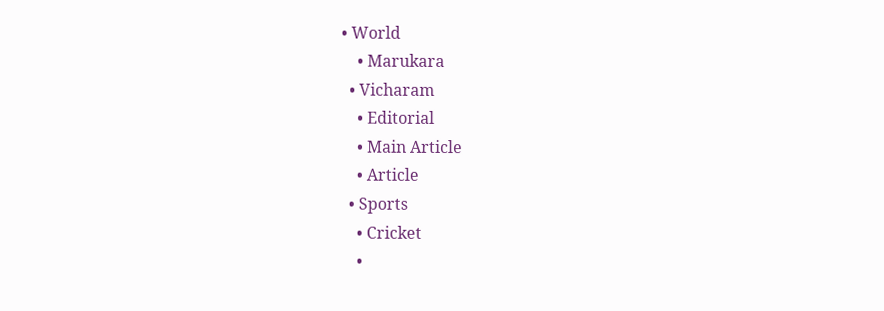• World
    • Marukara
  • Vicharam
    • Editorial
    • Main Article
    • Article
  • Sports
    • Cricket
    •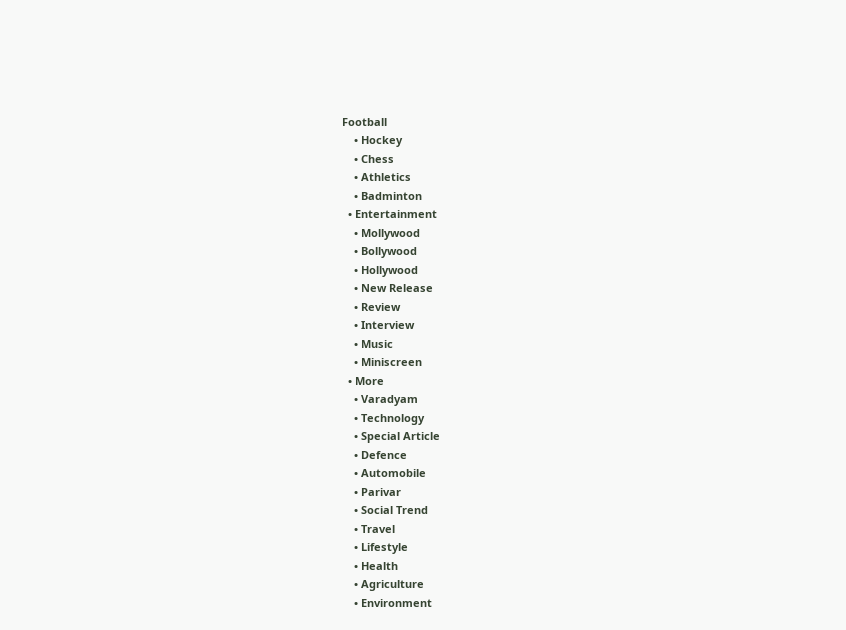Football
    • Hockey
    • Chess
    • Athletics
    • Badminton
  • Entertainment
    • Mollywood
    • Bollywood
    • Hollywood
    • New Release
    • Review
    • Interview
    • Music
    • Miniscreen
  • More
    • Varadyam
    • Technology
    • Special Article
    • Defence
    • Automobile
    • Parivar
    • Social Trend
    • Travel
    • Lifestyle
    • Health
    • Agriculture
    • Environment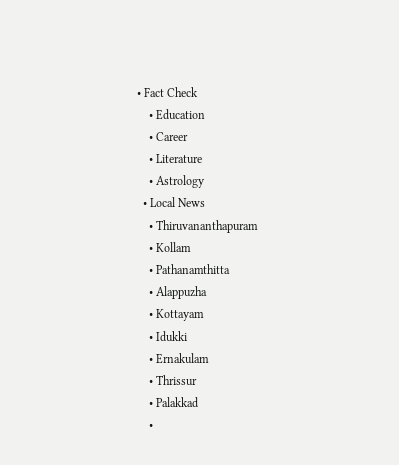• Fact Check
    • Education
    • Career
    • Literature
    • Astrology
  • Local News
    • Thiruvananthapuram
    • Kollam
    • Pathanamthitta
    • Alappuzha
    • Kottayam
    • Idukki
    • Ernakulam
    • Thrissur
    • Palakkad
    •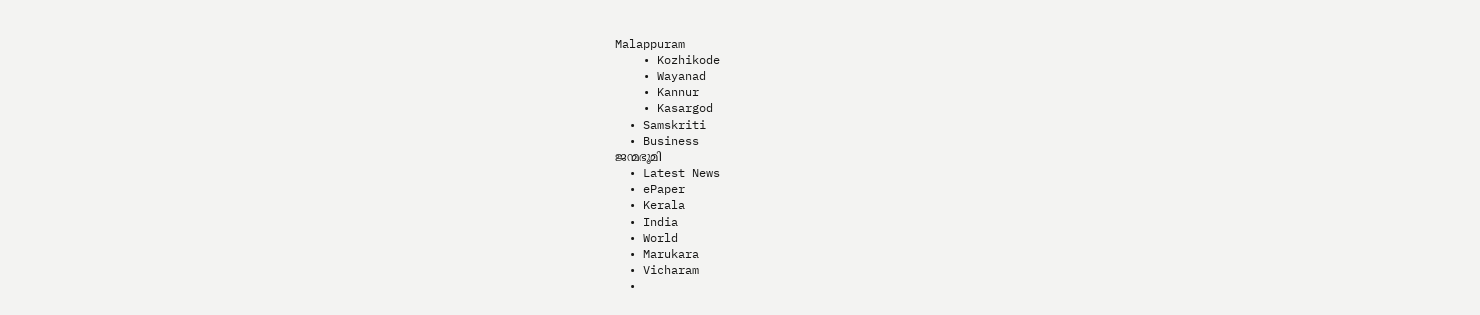Malappuram
    • Kozhikode
    • Wayanad
    • Kannur
    • Kasargod
  • Samskriti
  • Business
ജന്മഭൂമി
  • Latest News
  • ePaper
  • Kerala
  • India
  • World
  • Marukara
  • Vicharam
  •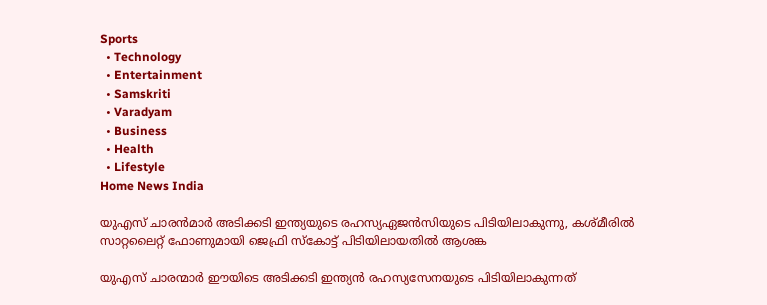Sports
  • Technology
  • Entertainment
  • Samskriti
  • Varadyam
  • Business
  • Health
  • Lifestyle
Home News India

യുഎസ് ചാരന്‍മാര്‍ അടിക്കടി ഇന്ത്യയുടെ രഹസ്യഏജന്‍സിയുടെ പിടിയിലാകുന്നു, കശ്മീരില്‍ സാറ്റലൈറ്റ് ഫോണുമായി ജെഫ്രി സ്കോട്ട് പിടിയിലായതില്‍ ആശങ്ക

യുഎസ് ചാരന്മാര്‍ ഈയിടെ അടിക്കടി ഇന്ത്യന്‍ രഹസ്യസേനയുടെ പിടിയിലാകുന്നത്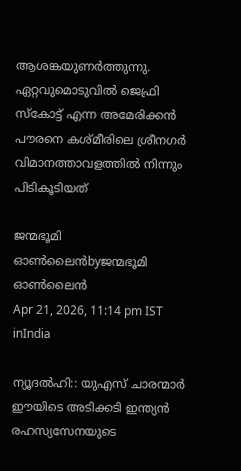ആശങ്കയുണര്‍ത്തുന്നു. ഏറ്റവുമൊടുവില്‍ ജെഫ്രി സ്കോട്ട് എന്ന അമേരിക്കന്‍ പൗരനെ കശ്മീരിലെ ശ്രീനഗര്‍ വിമാനത്താവളത്തില്‍ നിന്നും പിടികൂടിയത്

ജന്മഭൂമി ഓണ്‍ലൈന്‍byജന്മഭൂമി ഓണ്‍ലൈന്‍
Apr 21, 2026, 11:14 pm IST
inIndia

ന്യൂദല്‍ഹി:: യുഎസ് ചാരന്മാര്‍ ഈയിടെ അടിക്കടി ഇന്ത്യന്‍ രഹസ്യസേനയുടെ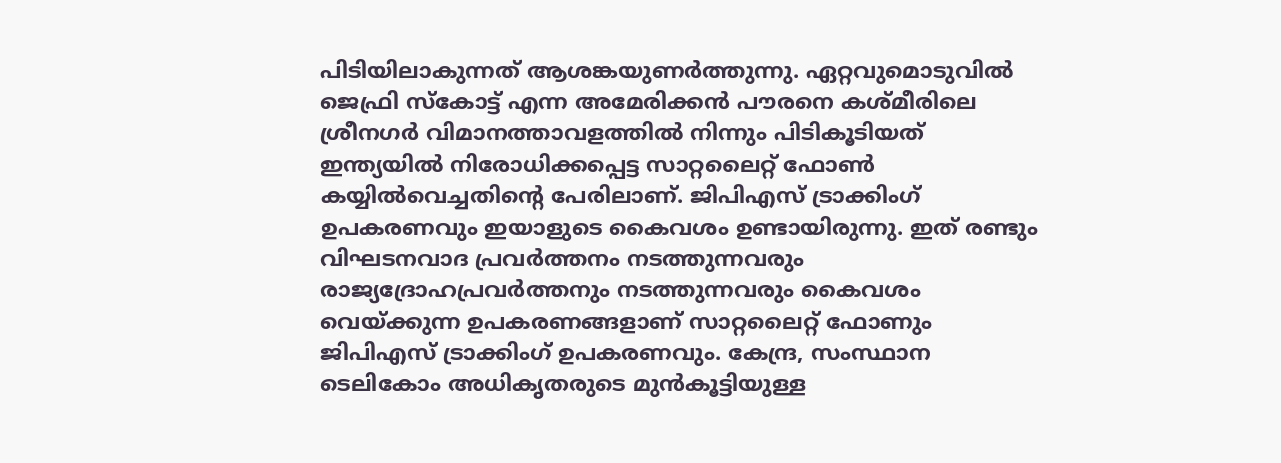പിടിയിലാകുന്നത് ആശങ്കയുണര്‍ത്തുന്നു. ഏറ്റവുമൊടുവില്‍ ജെഫ്രി സ്കോട്ട് എന്ന അമേരിക്കന്‍ പൗരനെ കശ്മീരിലെ ശ്രീനഗര്‍ വിമാനത്താവളത്തില്‍ നിന്നും പിടികൂടിയത് ഇന്ത്യയില്‍ നിരോധിക്കപ്പെട്ട സാറ്റലൈറ്റ് ഫോണ്‍ കയ്യില്‍വെച്ചതിന്റെ പേരിലാണ്. ജിപിഎസ് ട്രാക്കിംഗ് ഉപകരണവും ഇയാളുടെ കൈവശം ഉണ്ടായിരുന്നു. ഇത് രണ്ടും വിഘടനവാദ പ്രവര്‍ത്തനം നടത്തുന്നവരും രാജ്യദ്രോഹപ്രവര്‍ത്തനും നടത്തുന്നവരും കൈവശം വെയ്‌ക്കുന്ന ഉപകരണങ്ങളാണ് സാറ്റലൈറ്റ് ഫോണും ജിപിഎസ് ട്രാക്കിംഗ് ഉപകരണവും. കേന്ദ്ര, സംസ്ഥാന ടെലികോം അധികൃതരുടെ മുന്‍കൂട്ടിയുള്ള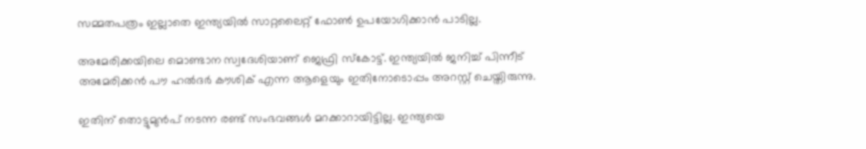സമ്മതപത്രം ഇല്ലാതെ ഇന്ത്യയില്‍ സാറ്റലൈറ്റ് ഫോണ്‍ ഉപയോഗിക്കാന്‍ പാടില്ല.

അമേരിക്കയിലെ മൊണ്ടാന സ്വദേശിയാണ് ജെഫ്രി സ്കോട്ട്. ഇന്ത്യയില്‍ ജനിച്ച് പിന്നീട് അമേരിക്കന്‍ പൗ ഹല്‍ദര്‍ കൗശിക് എന്ന ആളെയും ഇതിനോടൊപ്പം അറസ്റ്റ് ചെയ്തിരുന്നു.

ഇതിന് തൊട്ടുമുന്‍പ് നടന്ന രണ്ട് സംഭവങ്ങള്‍ മറക്കാറായിട്ടില്ല. ഇന്ത്യയെ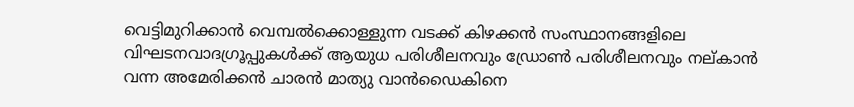വെട്ടിമുറിക്കാന്‍ വെമ്പല്‍ക്കൊള്ളുന്ന വടക്ക് കിഴക്കന്‍ സംസ്ഥാനങ്ങളിലെ വിഘടനവാദഗ്രൂപ്പുകള്‍ക്ക് ആയുധ പരിശീലനവും ഡ്രോണ്‍ പരിശീലനവും നല‍്കാന്‍ വന്ന അമേരിക്കന്‍ ചാരന്‍ മാത്യു വാന്‍ഡൈകിനെ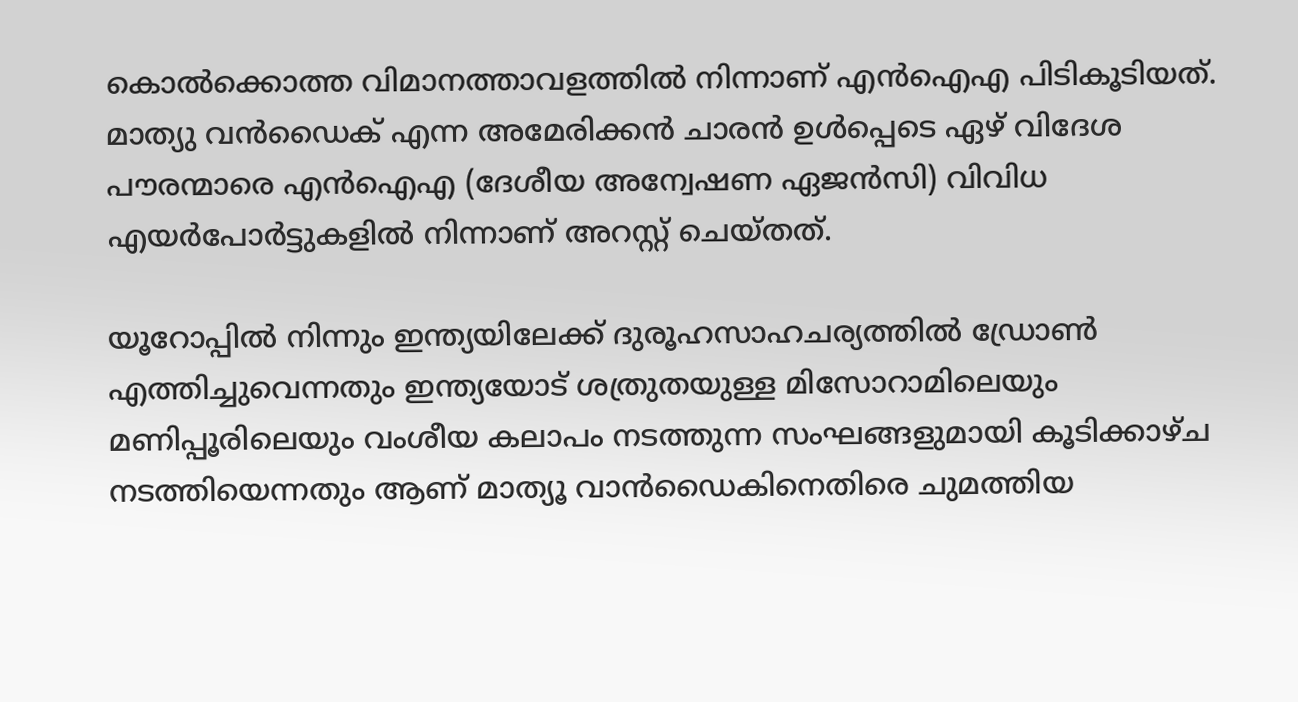കൊല്‍ക്കൊത്ത വിമാനത്താവളത്തില്‍ നിന്നാണ് എന്‍ഐഎ പിടികൂടിയത്. മാത്യു വന്‍ഡൈക് എന്ന അമേരിക്കന്‍ ചാരന്‍ ഉള്‍പ്പെടെ ഏഴ് വിദേശ പൗരന്മാരെ എന്‍ഐഎ (ദേശീയ അന്വേഷണ ഏജൻസി) വിവിധ എയര്‍പോര്‍ട്ടുകളില്‍ നിന്നാണ് അറസ്റ്റ് ചെയ്തത്.

യൂറോപ്പിൽ നിന്നും ഇന്ത്യയിലേക്ക് ദുരൂഹസാഹചര്യത്തില്‍ ഡ്രോൺ എത്തിച്ചുവെന്നതും ഇന്ത്യയോട് ശത്രുതയുള്ള മിസോറാമിലെയും മണിപ്പൂരിലെയും വംശീയ കലാപം നടത്തുന്ന സംഘങ്ങളുമായി കൂടിക്കാഴ്ച നടത്തിയെന്നതും ആണ് മാത്യൂ വാന്‍ഡൈകിനെതിരെ ചുമത്തിയ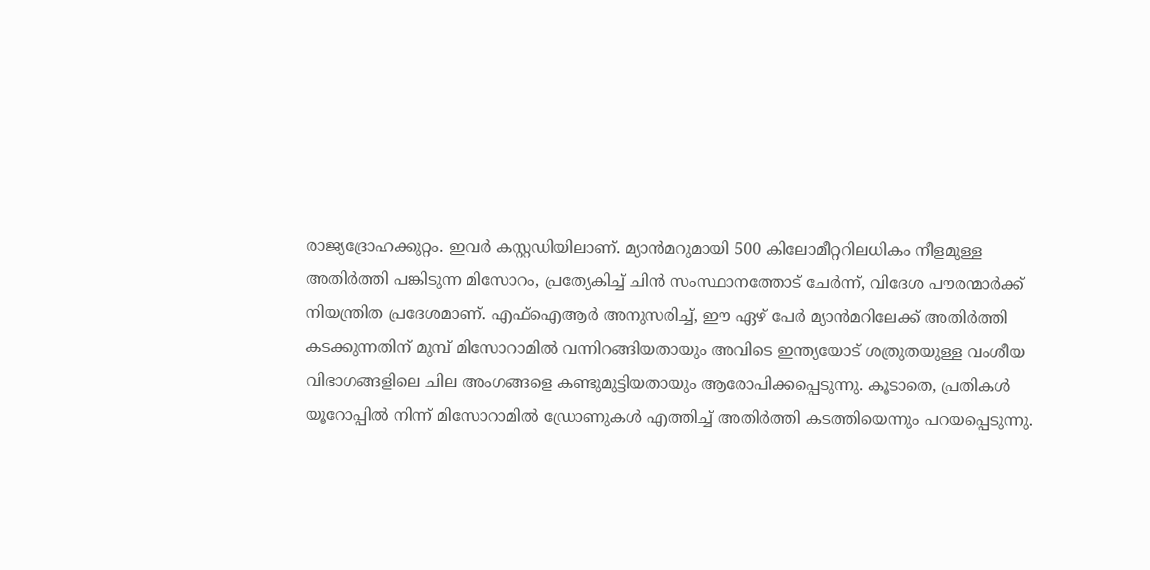രാജ്യദ്രോഹക്കുറ്റം. ഇവര്‍ കസ്റ്റഡിയിലാണ്. മ്യാൻമറുമായി 500 കിലോമീറ്ററിലധികം നീളമുള്ള അതിർത്തി പങ്കിടുന്ന മിസോറം, പ്രത്യേകിച്ച് ചിൻ സംസ്ഥാനത്തോട് ചേർന്ന്, വിദേശ പൗരന്മാർക്ക് നിയന്ത്രിത പ്രദേശമാണ്. എഫ്‌ഐആർ അനുസരിച്ച്, ഈ ഏഴ് പേര്‍ മ്യാൻമറിലേക്ക് അതിർത്തി കടക്കുന്നതിന് മുമ്പ് മിസോറാമിൽ വന്നിറങ്ങിയതായും അവിടെ ഇന്ത്യയോട് ശത്രുതയുള്ള വംശീയ വിഭാഗങ്ങളിലെ ചില അംഗങ്ങളെ കണ്ടുമുട്ടിയതായും ആരോപിക്കപ്പെടുന്നു. കൂടാതെ, പ്രതികൾ യൂറോപ്പിൽ നിന്ന് മിസോറാമിൽ ഡ്രോണുകൾ എത്തിച്ച് അതിർത്തി കടത്തിയെന്നും പറയപ്പെടുന്നു.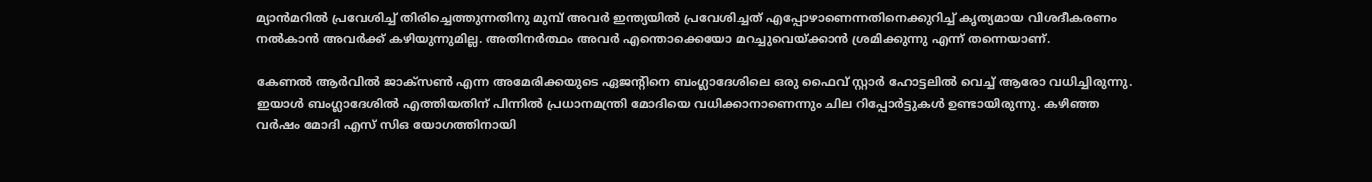മ്യാൻമറിൽ പ്രവേശിച്ച് തിരിച്ചെത്തുന്നതിനു മുമ്പ് അവർ ഇന്ത്യയിൽ പ്രവേശിച്ചത് എപ്പോഴാണെന്നതിനെക്കുറിച്ച് കൃത്യമായ വിശദീകരണം നല്‍കാന്‍ അവര്‍ക്ക് കഴിയുന്നുമില്ല. അതിനര്‍ത്ഥം അവര്‍ എന്തൊക്കെയോ മറച്ചുവെയ്‌ക്കാന്‍ ശ്രമിക്കുന്നു എന്ന് തന്നെയാണ്.

കേണല്‍ ആര്‍വില്‍ ജാക്സണ്‍ എന്ന അമേരിക്കയുടെ ഏജന്‍റിനെ ബംഗ്ലാദേശിലെ ഒരു ഫൈവ് സ്റ്റാര്‍ ഹോട്ടലില്‍ വെച്ച് ആരോ വധിച്ചിരുന്നു. ഇയാള്‍ ബംഗ്ലാദേശില്‍ എത്തിയതിന് പിന്നില്‍ പ്രധാനമന്ത്രി മോദിയെ വധിക്കാനാണെന്നും ചില റിപ്പോര്‍ട്ടുകള്‍ ഉണ്ടായിരുന്നു. കഴിഞ്ഞ വര്‍ഷം മോദി എസ് സിഒ യോഗത്തിനായി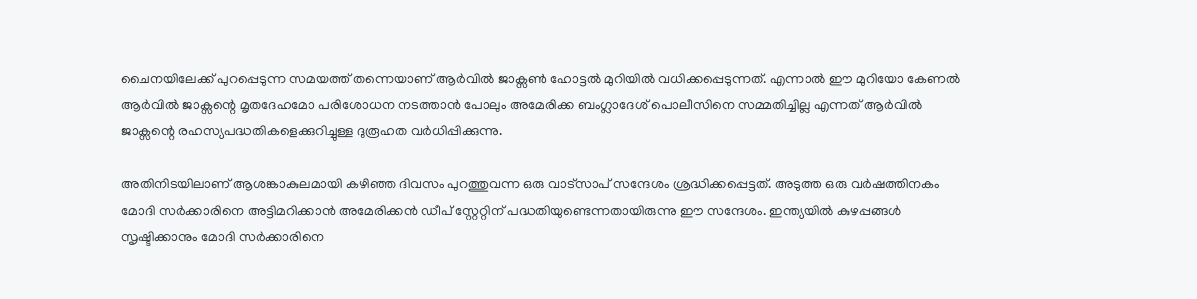ചൈനയിലേക്ക് പുറപ്പെടുന്ന സമയത്ത് തന്നെയാണ് ആര്‍വില്‍ ജാക്സണ്‍ ഹോട്ടല്‍ മുറിയില്‍ വധിക്കപ്പെടുന്നത്. എന്നാല്‍ ഈ മുറിയോ കേണല്‍ ആര്‍വില്‍ ജാക്സന്റെ മൃതദേഹമോ പരിശോധന നടത്താന്‍ പോലും അമേരിക്ക ബംഗ്ലാദേശ് പൊലീസിനെ സമ്മതിച്ചില്ല എന്നത് ആര്‍വില്‍ ജാക്സന്റെ രഹസ്യപദ്ധതികളെക്കുറിച്ചുള്ള ദുരൂഹത വര്‍ധിപ്പിക്കുന്നു.

അതിനിടയിലാണ് ആശങ്കാകുലമായി കഴിഞ്ഞ ദിവസം പുറത്തുവന്ന ഒരു വാട്സാപ് സന്ദേശം ശ്രദ്ധിക്കപ്പെട്ടത്. അടുത്ത ഒരു വര്‍ഷത്തിനകം മോദി സര്‍ക്കാരിനെ അട്ടിമറിക്കാന്‍ അമേരിക്കന്‍ ഡീപ് സ്റ്റേറ്റിന് പദ്ധതിയുണ്ടെന്നതായിരുന്നു ഈ സന്ദേശം. ഇന്ത്യയിൽ കുഴപ്പങ്ങൾ സൃഷ്ടിക്കാനും മോദി സർക്കാരിനെ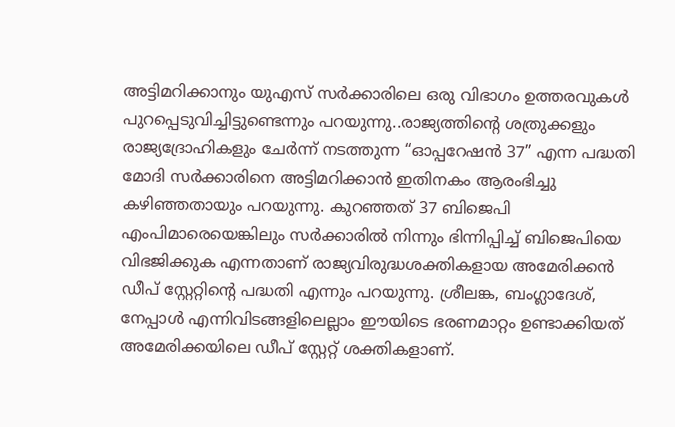അട്ടിമറിക്കാനും യുഎസ് സര്‍ക്കാരിലെ ഒരു വിഭാഗം ഉത്തരവുകൾ പുറപ്പെടുവിച്ചിട്ടുണ്ടെന്നും പറയുന്നു..രാജ്യത്തിന്റെ ശത്രുക്കളും രാജ്യദ്രോഹികളും ചേർന്ന് നടത്തുന്ന “ഓപ്പറേഷൻ 37” എന്ന പദ്ധതി മോദി സർക്കാരിനെ അട്ടിമറിക്കാൻ ഇതിനകം ആരംഭിച്ചു കഴിഞ്ഞതായും പറയുന്നു. കുറഞ്ഞത് 37 ബിജെപി എംപിമാരെയെങ്കിലും സര്‍ക്കാരില്‍ നിന്നും ഭിന്നിപ്പിച്ച് ബിജെപിയെ വിഭജിക്കുക എന്നതാണ് രാജ്യവിരുദ്ധശക്തികളായ അമേരിക്കന്‍ ഡീപ് സ്റ്റേറ്റിന്റെ പദ്ധതി എന്നും പറയുന്നു. ശ്രീലങ്ക, ബംഗ്ലാദേശ്, നേപ്പാള്‍ എന്നിവിടങ്ങളിലെല്ലാം ഈയിടെ ഭരണമാറ്റം ഉണ്ടാക്കിയത് അമേരിക്കയിലെ ഡീപ് സ്റ്റേറ്റ് ശക്തികളാണ്.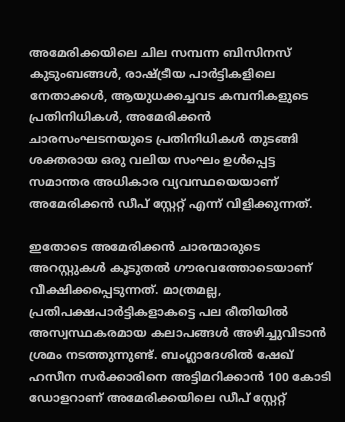അമേരിക്കയിലെ ചില സമ്പന്ന ബിസിനസ് കുടുംബങ്ങള്‍, രാഷ്‌ട്രീയ പാര്‍ട്ടികളിലെ നേതാക്കള്‍, ആയുധക്കച്ചവട കമ്പനികളുടെ പ്രതിനിധികള്‍, അമേരിക്കന്‍ ചാരസംഘടനയുടെ പ്രതിനിധികള്‍ തുടങ്ങി ശക്തരായ ഒരു വലിയ സംഘം ഉള്‍പ്പെട്ട സമാന്തര അധികാര വ്യവസ്ഥയെയാണ് അമേരിക്കന്‍ ഡീപ് സ്റ്റേറ്റ് എന്ന് വിളിക്കുന്നത്.

ഇതോടെ അമേരിക്കന്‍ ചാരന്മാരുടെ അറസ്റ്റുകള്‍ കൂടുതല്‍ ഗൗരവത്തോടെയാണ് വീക്ഷിക്കപ്പെടുന്നത്. മാത്രമല്ല, പ്രതിപക്ഷപാര്‍ട്ടികളാകട്ടെ പല രീതിയില്‍ അസ്വസ്ഥകരമായ കലാപങ്ങള്‍ അഴിച്ചുവിടാന്‍ ശ്രമം നടത്തുന്നുണ്ട്. ബംഗ്ലാദേശില്‍ ഷേഖ് ഹസീന സര്‍ക്കാരിനെ അട്ടിമറിക്കാന്‍ 100 കോടി ഡോളറാണ് അമേരിക്കയിലെ ഡീപ് സ്റ്റേറ്റ്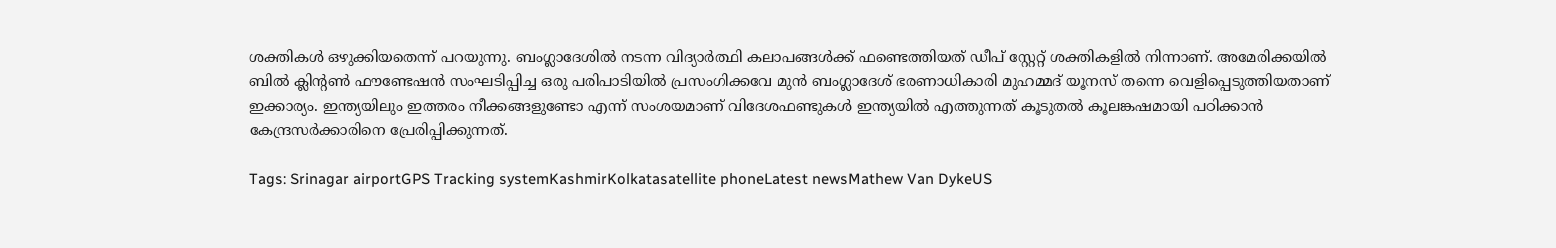ശക്തികള്‍ ഒഴുക്കിയതെന്ന് പറയുന്നു. ബംഗ്ലാദേശില്‍ നടന്ന വിദ്യാര്‍ത്ഥി കലാപങ്ങള്‍ക്ക് ഫണ്ടെത്തിയത് ഡീപ് സ്റ്റേറ്റ് ശക്തികളില്‍ നിന്നാണ്. അമേരിക്കയില്‍ ബില്‍ ക്ലിന്‍റണ്‍ ഫൗണ്ടേഷന്‍ സംഘടിപ്പിച്ച ഒരു പരിപാടിയില്‍ പ്രസംഗിക്കവേ മുന്‍ ബംഗ്ലാദേശ് ഭരണാധികാരി മുഹമ്മദ് യൂനസ് തന്നെ വെളിപ്പെടുത്തിയതാണ് ഇക്കാര്യം. ഇന്ത്യയിലും ഇത്തരം നീക്കങ്ങളുണ്ടോ എന്ന് സംശയമാണ് വിദേശഫണ്ടുകള്‍ ഇന്ത്യയില്‍ എത്തുന്നത് കൂടുതല്‍ കൂലങ്കഷമായി പഠിക്കാന്‍ കേന്ദ്രസര്‍ക്കാരിനെ പ്രേരിപ്പിക്കുന്നത്.

Tags: Srinagar airportGPS Tracking systemKashmirKolkatasatellite phoneLatest newsMathew Van DykeUS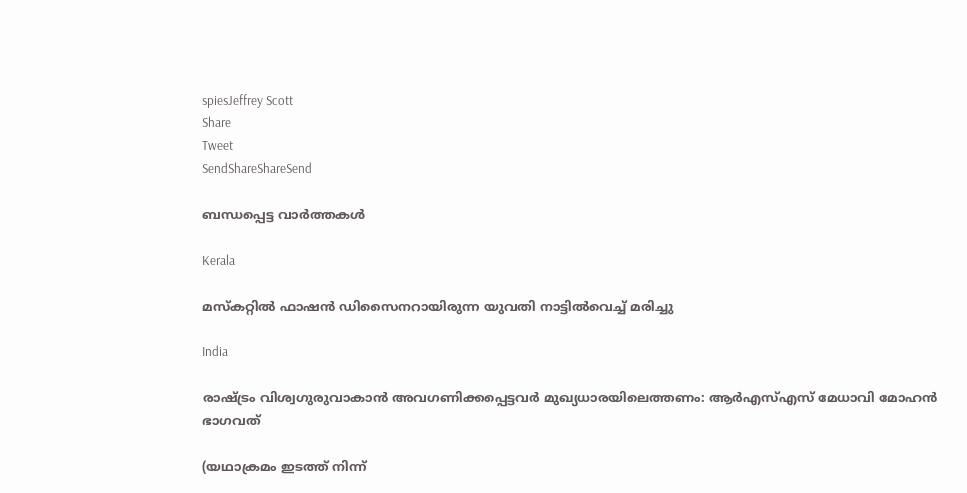spiesJeffrey Scott
Share
Tweet
SendShareShareSend

ബന്ധപ്പെട്ട വാര്‍ത്തകള്‍

Kerala

മസ്കറ്റില്‍ ഫാഷന്‍ ഡിസൈനറായിരുന്ന യുവതി നാട്ടില്‍വെച്ച് മരിച്ചു

India

രാഷ്‌ട്രം വിശ്വഗുരുവാകാന്‍ അവഗണിക്കപ്പെട്ടവര്‍ മുഖ്യധാരയിലെത്തണം: ആര്‍എസ്എസ് മേധാവി മോഹന്‍ ഭാഗവത്

(യഥാക്രമം ഇടത്ത് നിന്ന്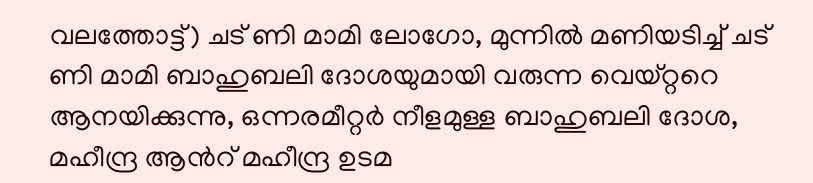വലത്തോട്ട്) ചട് ണി മാമി ലോഗോ, മുന്നില്‍ മണിയടിച്ച് ചട് ണി മാമി ബാഹുബലി ദോശയുമായി വരുന്ന വെയ്റ്ററെ ആനയിക്കുന്നു, ഒന്നരമീറ്റര്‍ നീളമുള്ള ബാഹുബലി ദോശ, മഹീന്ദ്ര ആന്‍റ് മഹീന്ദ്ര ഉടമ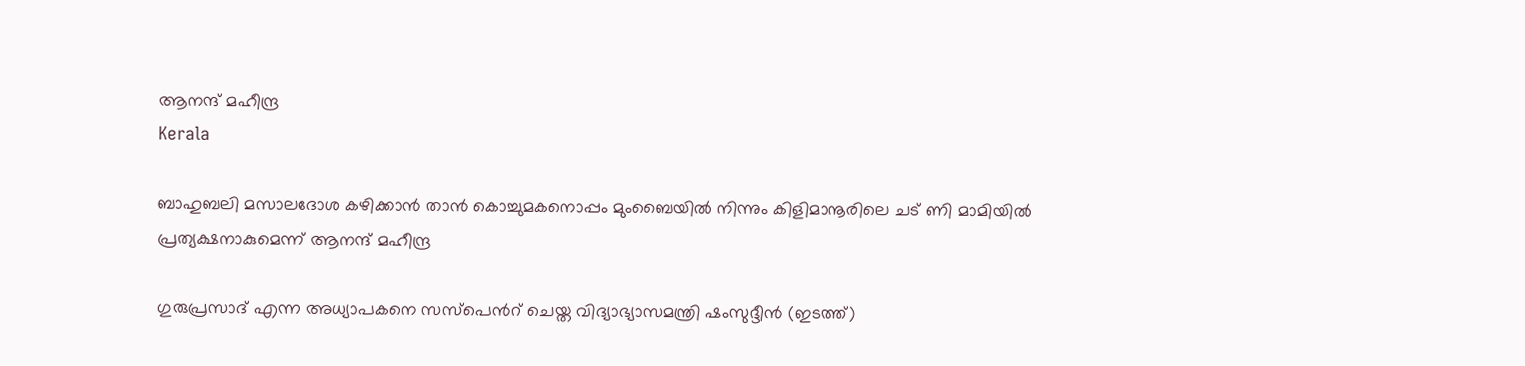ആനന്ദ് മഹീന്ദ്ര
Kerala

ബാഹുബലി മസാലദോശ കഴിക്കാന്‍ താന്‍ കൊച്ചുമകനൊപ്പം മുംബൈയില്‍ നിന്നും കിളിമാനൂരിലെ ചട് ണി മാമിയില്‍ പ്രത്യക്ഷനാകുമെന്ന് ആനന്ദ് മഹീന്ദ്ര

ഗുരുപ്രസാദ് എന്ന അധ്യാപകനെ സസ്പെന്‍റ് ചെയ്ത വിദ്യാഭ്യാസമന്ത്രി ഷംസുദ്ദീന്‍ (ഇടത്ത്)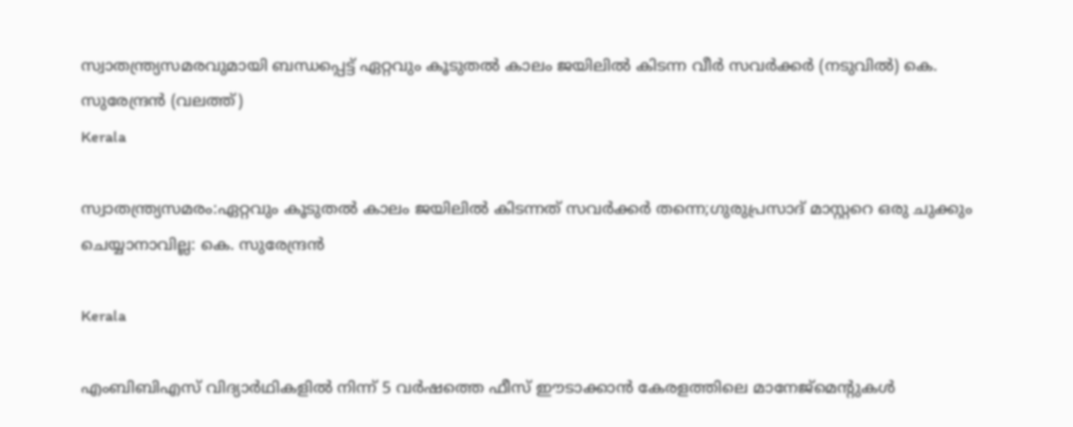സ്വാതന്ത്ര്യസമരവുമായി ബന്ധപ്പെട്ട് ഏറ്റവും കൂടുതല്‍ കാലം ജയിലില്‍ കിടന്ന വീര്‍ സവര്‍ക്കര്‍ (നടുവില്‍) കെ. സുരേന്ദ്രന്‍ (വലത്ത്)
Kerala

സ്വാതന്ത്ര്യസമരം:ഏറ്റവും കൂടുതല്‍ കാലം ജയിലില്‍ കിടന്നത് സവര്‍ക്കര്‍ തന്നെ;ഗുരുപ്രസാദ് മാസ്റ്ററെ ഒരു ചുക്കും ചെയ്യാനാവില്ല: കെ. സുരേന്ദ്രന്‍

Kerala

എംബിബിഎസ് വിദ്യാർഥികളിൽ നിന്ന് 5 വര്‍ഷത്തെ ഫീസ് ഈടാക്കാന്‍ കേരളത്തിലെ മാനേജ്മെന്‍റുകള്‍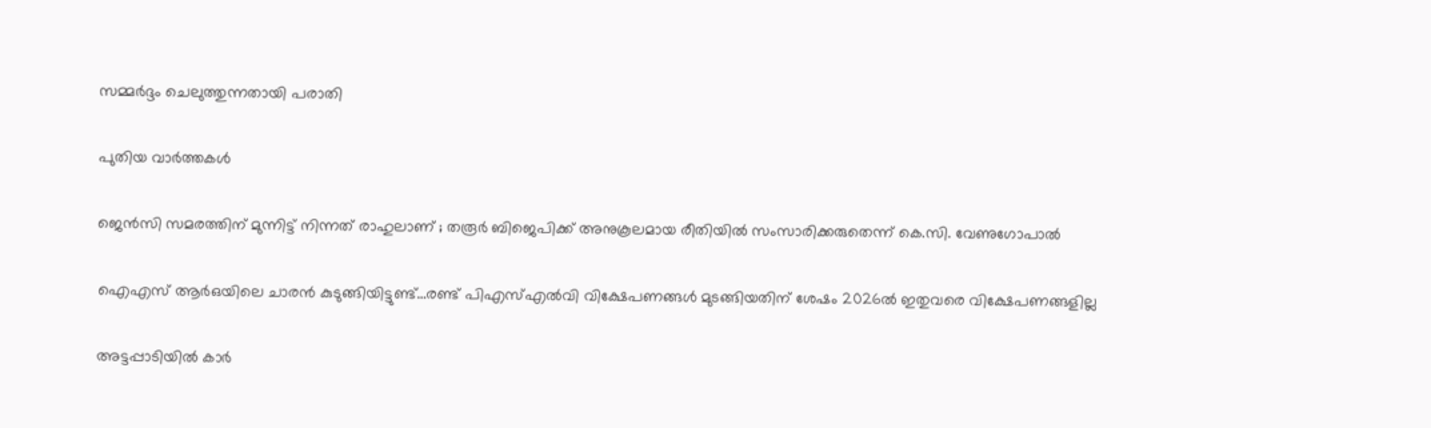സമ്മര്‍ദ്ദം ചെലുത്തുന്നതായി പരാതി

പുതിയ വാര്‍ത്തകള്‍

ജെൻസി സമരത്തിന് മുന്നിട്ട് നിന്നത് രാഹുലാണ് ; തരൂർ ബിജെപിക്ക് അനുകൂലമായ രീതിയിൽ സംസാരിക്കരുതെന്ന് കെ.സി. വേണുഗോപാൽ

ഐഎസ് ആര്‍ഒയിലെ ചാരന്‍ കുടുങ്ങിയിട്ടുണ്ട്…രണ്ട് പിഎസ്എല്‍വി വിക്ഷേപണങ്ങള്‍ മുടങ്ങിയതിന് ശേഷം 2026ല്‍ ഇതുവരെ വിക്ഷേപണങ്ങളില്ല

അട്ടപ്പാടിയില്‍ കാര്‍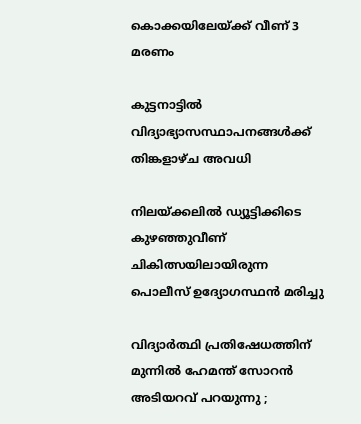കൊക്കയിലേയ്‌ക്ക് വീണ് 3 മരണം

കുട്ടനാട്ടില്‍ വിദ്യാഭ്യാസസ്ഥാപനങ്ങള്‍ക്ക് തിങ്കളാഴ്ച അവധി

നിലയ്‌ക്കലില്‍ ഡ്യൂട്ടിക്കിടെ കുഴഞ്ഞുവീണ് ചികിത്സയിലായിരുന്ന പൊലീസ് ഉദ്യോഗസ്ഥന്‍ മരിച്ചു

വിദ്യാർത്ഥി പ്രതിഷേധത്തിന് മുന്നിൽ ഹേമന്ത് സോറൻ അടിയറവ് പറയുന്നു ;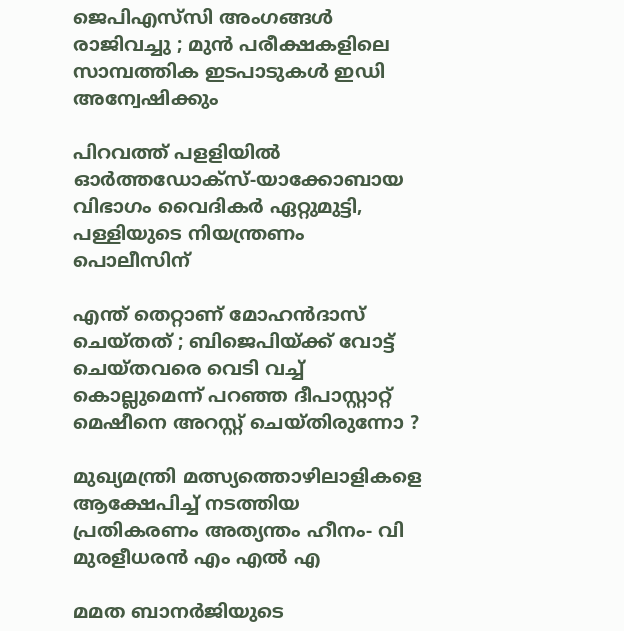ജെപിഎസ്‌സി അംഗങ്ങൾ രാജിവച്ചു ; മുൻ പരീക്ഷകളിലെ സാമ്പത്തിക ഇടപാടുകൾ ഇഡി അന്വേഷിക്കും

പിറവത്ത് പളളിയില്‍ ഓര്‍ത്തഡോക്‌സ്-യാക്കോബായ വിഭാഗം വൈദികര്‍ ഏറ്റുമുട്ടി, പള്ളിയുടെ നിയന്ത്രണം പൊലീസിന്

എന്ത് തെറ്റാണ് മോഹൻദാസ് ചെയ്തത് ; ബിജെപിയ്‌ക്ക് വോട്ട് ചെയ്തവരെ വെടി വച്ച് കൊല്ലുമെന്ന് പറഞ്ഞ ദീപാസ്റ്റാറ്റ് മെഷീനെ അറസ്റ്റ് ചെയ്തിരുന്നോ ?

മുഖ്യമന്ത്രി മത്സ്യത്തൊഴിലാളികളെ ആക്ഷേപിച്ച് നടത്തിയ പ്രതികരണം അത്യന്തം ഹീനം- വി മുരളീധരന്‍ എം എല്‍ എ

മമത ബാനർജിയുടെ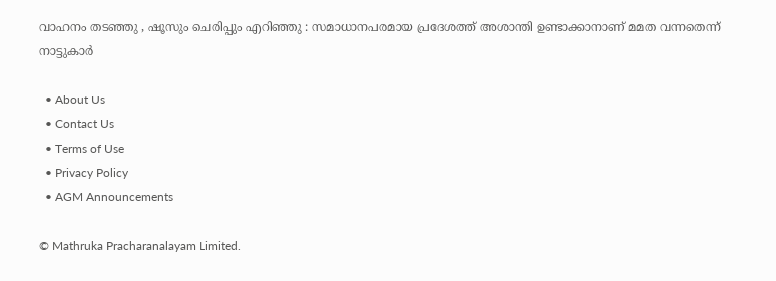വാഹനം തടഞ്ഞു , ഷൂസും ചെരിപ്പും എറിഞ്ഞു : സമാധാനപരമായ പ്രദേശത്ത് അശാന്തി ഉണ്ടാക്കാനാണ് മമത വന്നതെന്ന് നാട്ടുകാർ

  • About Us
  • Contact Us
  • Terms of Use
  • Privacy Policy
  • AGM Announcements

© Mathruka Pracharanalayam Limited.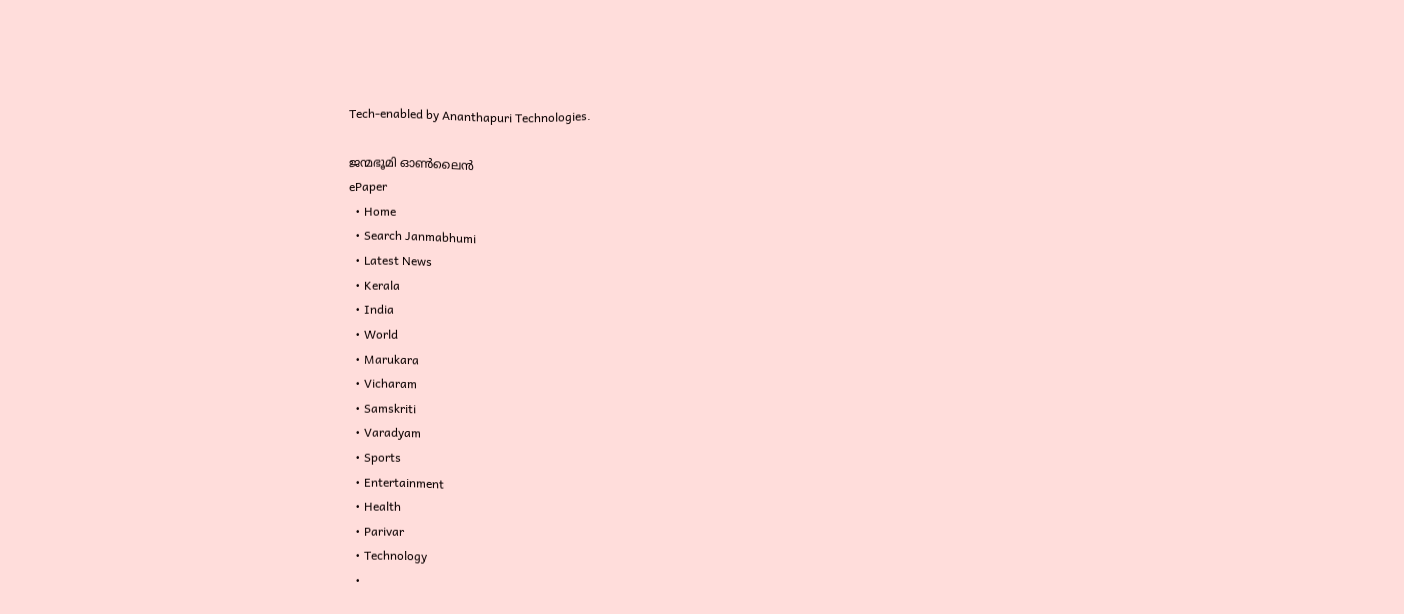Tech-enabled by Ananthapuri Technologies.

ജന്മഭൂമി ഓണ്‍ലൈന്‍
ePaper
  • Home
  • Search Janmabhumi
  • Latest News
  • Kerala
  • India
  • World
  • Marukara
  • Vicharam
  • Samskriti
  • Varadyam
  • Sports
  • Entertainment
  • Health
  • Parivar
  • Technology
  •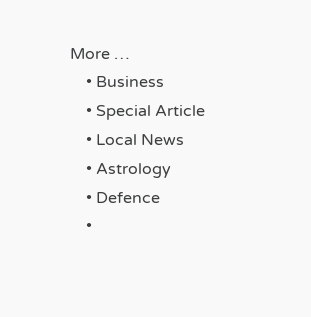More …
    • Business
    • Special Article
    • Local News
    • Astrology
    • Defence
    •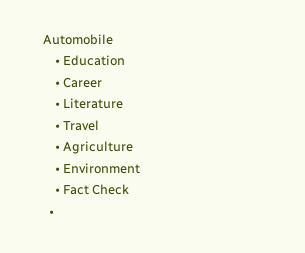Automobile
    • Education
    • Career
    • Literature
    • Travel
    • Agriculture
    • Environment
    • Fact Check
  •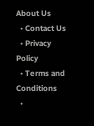About Us
  • Contact Us
  • Privacy Policy
  • Terms and Conditions
  •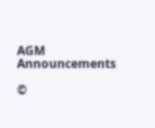AGM Announcements

©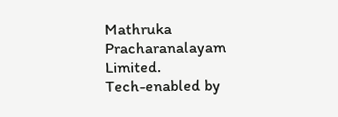Mathruka Pracharanalayam Limited.
Tech-enabled by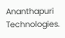Ananthapuri Technologies.